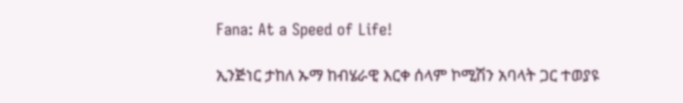Fana: At a Speed of Life!

ኢንጅነር ታከለ ኡማ ከብሄራዊ እርቀ ሰላም ኮሚሽን አባላት ጋር ተወያዩ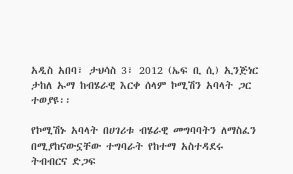አዲስ አበባ፣ ታህሳስ 3፣ 2012 (ኤፍ ቢ ሲ) ኢንጅነር ታከለ ኡማ ከብሄራዊ እርቀ ሰላም ኮሚሽን አባላት ጋር ተወያዩ፡፡

የኮሚሽኑ አባላት በሀገሪቱ ብሄራዊ መግባባትን ለማስፈን በሚያከናውኗቸው ተግባራት የከተማ አስተዳደሩ ትብብርና ድጋፍ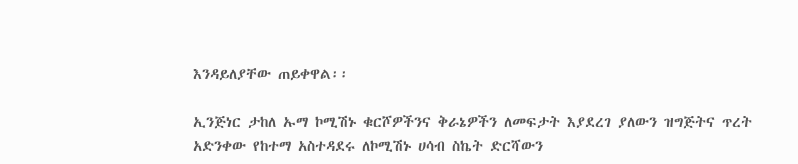እንዳይለያቸው ጠይቀዋል፡፡

ኢንጅነር ታከለ ኡማ ኮሚሽኑ ቁርሾዎችንና ቅራኔዎችን ለመፍታት እያደረገ ያለውን ዝግጅትና ጥረት አድንቀው የከተማ አስተዳደሩ ለኮሚሽኑ ሀሳብ ስኬት ድርሻውን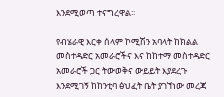እንደሚወጣ ተናግረዋል፡፡

የብሄራዊ እርቀ ሰላም ኮሚሽን አባላት ከክልል መስተዳድር አመራሮችና እና ከከተማ መስተዳድር አመራሮች ጋር ትውወቅና ውይይት እያደረጉ እንደሚገኝ ከከንቲባ ፅህፈት ቤት ያገኘነው መረጃ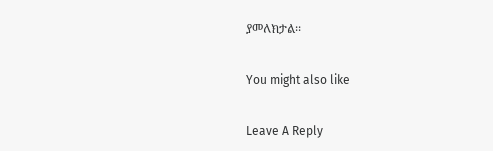ያመለክታል፡፡

You might also like

Leave A Reply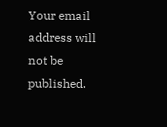Your email address will not be published.